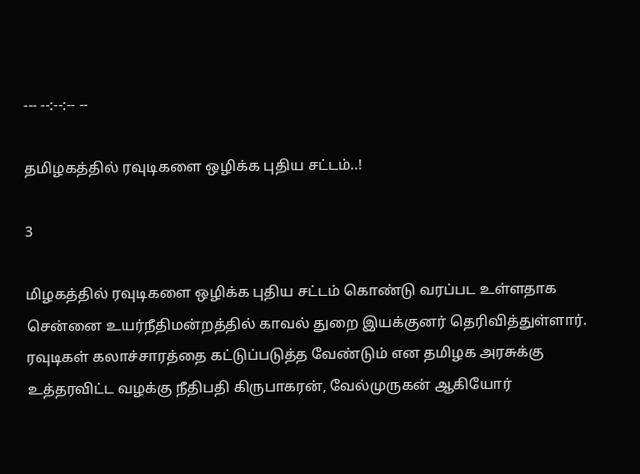--- --:--:-- --

தமிழகத்தில் ரவுடிகளை ஒழிக்க புதிய சட்டம்..!

3

மிழகத்தில் ரவுடிகளை ஒழிக்க புதிய சட்டம் கொண்டு வரப்பட உள்ளதாக சென்னை உயர்நீதிமன்றத்தில் காவல் துறை இயக்குனர் தெரிவித்துள்ளார். ரவுடிகள் கலாச்சாரத்தை கட்டுப்படுத்த வேண்டும் என தமிழக அரசுக்கு உத்தரவிட்ட வழக்கு நீதிபதி கிருபாகரன், வேல்முருகன் ஆகியோர்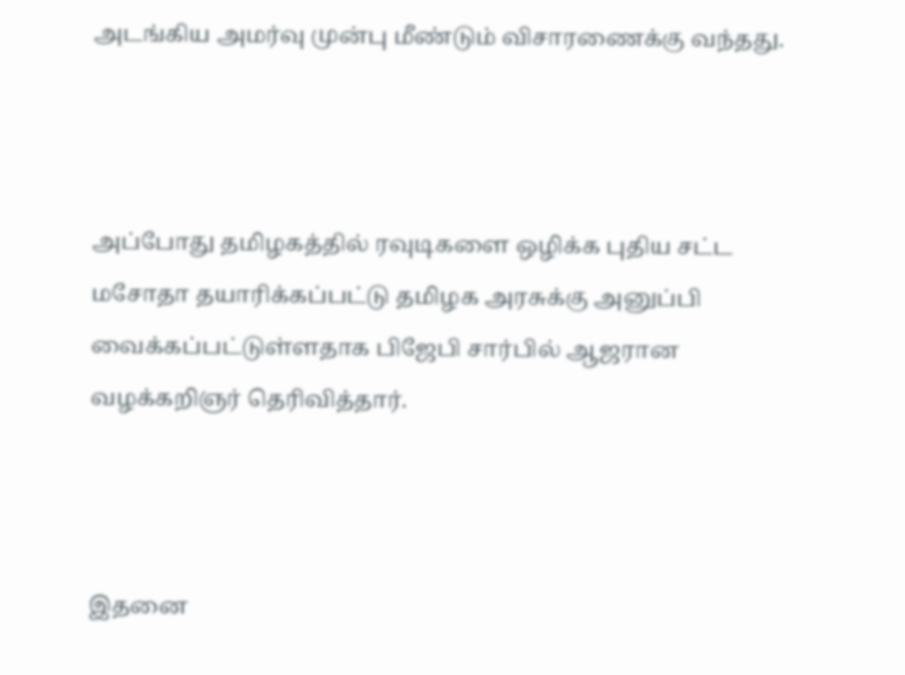அடங்கிய அமர்வு முன்பு மீண்டும் விசாரணைக்கு வந்தது.



அப்போது தமிழகத்தில் ரவுடிகளை ஒழிக்க புதிய சட்ட மசோதா தயாரிக்கப்பட்டு தமிழக அரசுக்கு அனுப்பி வைக்கப்பட்டுள்ளதாக பிஜேபி சார்பில் ஆஜரான வழக்கறிஞர் தெரிவித்தார்.



இதனை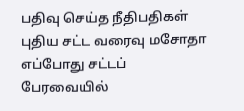பதிவு செய்த நீதிபதிகள் புதிய சட்ட வரைவு மசோதா எப்போது சட்டப் பேரவையில்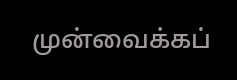முன்வைக்கப்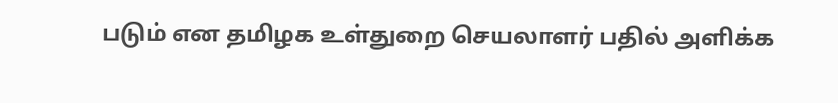படும் என தமிழக உள்துறை செயலாளர் பதில் அளிக்க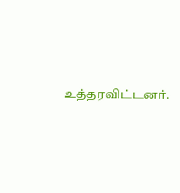உத்தரவிட்டனர்.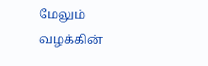மேலும் வழக்கின்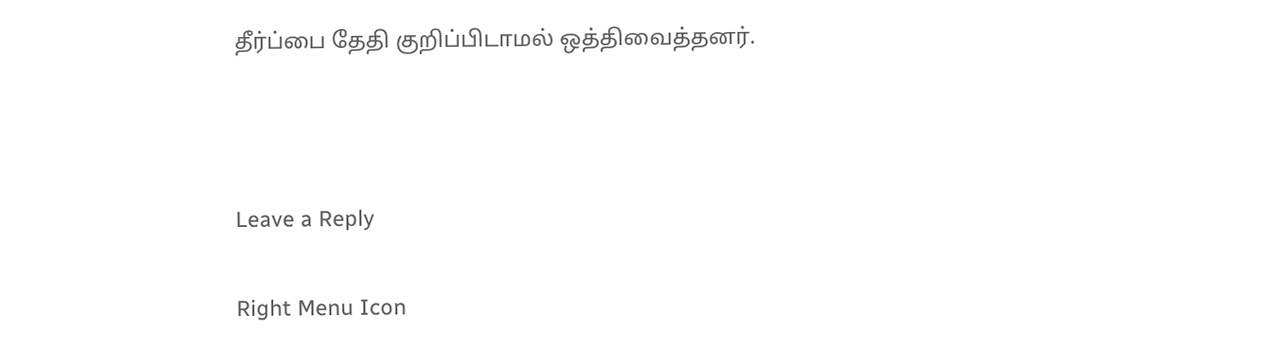தீர்ப்பை தேதி குறிப்பிடாமல் ஒத்திவைத்தனர்.



Leave a Reply

Right Menu Icon